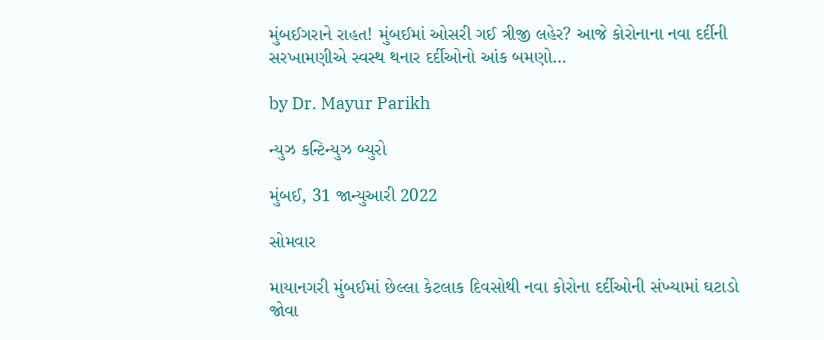મુંબઈગરાને રાહત! મુંબઈમાં ઓસરી ગઈ ત્રીજી લહેર? આજે કોરોનાના નવા દર્દીની સરખામણીએ સ્વસ્થ થનાર દર્દીઓનો આંક બમણો…

by Dr. Mayur Parikh

ન્યુઝ કન્ટિન્યુઝ બ્યુરો

મુંબઈ, 31 જાન્યુઆરી 2022

સોમવાર

માયાનગરી મુંબઈમાં છેલ્લા કેટલાક દિવસોથી નવા કોરોના દર્દીઓની સંખ્યામાં ઘટાડો જોવા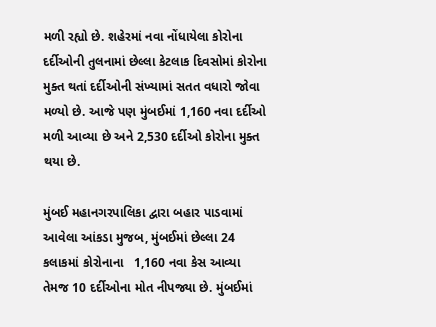મળી રહ્યો છે. શહેરમાં નવા નોંધાયેલા કોરોના દર્દીઓની તુલનામાં છેલ્લા કેટલાક દિવસોમાં કોરોના મુક્ત થતાં દર્દીઓની સંખ્યામાં સતત વધારો જોવા મળ્યો છે. આજે પણ મુંબઈમાં 1,160 નવા દર્દીઓ મળી આવ્યા છે અને 2,530 દર્દીઓ કોરોના મુક્ત થયા છે.

મુંબઈ મહાનગરપાલિકા દ્વારા બહાર પાડવામાં આવેલા આંકડા મુજબ, મુંબઈમાં છેલ્લા 24 કલાકમાં કોરોનાના   1,160 નવા કેસ આવ્યા તેમજ 10 દર્દીઓના મોત નીપજ્યા છે. મુંબઈમાં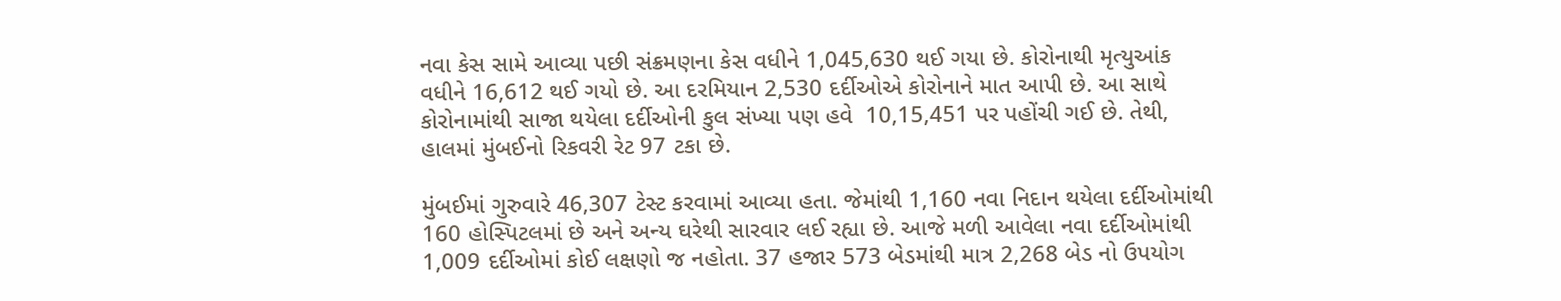નવા કેસ સામે આવ્યા પછી સંક્રમણના કેસ વધીને 1,045,630 થઈ ગયા છે. કોરોનાથી મૃત્યુઆંક વધીને 16,612 થઈ ગયો છે. આ દરમિયાન 2,530 દર્દીઓએ કોરોનાને માત આપી છે. આ સાથે કોરોનામાંથી સાજા થયેલા દર્દીઓની કુલ સંખ્યા પણ હવે  10,15,451 પર પહોંચી ગઈ છે. તેથી, હાલમાં મુંબઈનો રિકવરી રેટ 97 ટકા છે.

મુંબઈમાં ગુરુવારે 46,307 ટેસ્ટ કરવામાં આવ્યા હતા. જેમાંથી 1,160 નવા નિદાન થયેલા દર્દીઓમાંથી 160 હોસ્પિટલમાં છે અને અન્ય ઘરેથી સારવાર લઈ રહ્યા છે. આજે મળી આવેલા નવા દર્દીઓમાંથી 1,009 દર્દીઓમાં કોઈ લક્ષણો જ નહોતા. 37 હજાર 573 બેડમાંથી માત્ર 2,268 બેડ નો ઉપયોગ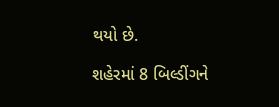થયો છે.

શહેરમાં 8 બિલ્ડીંગને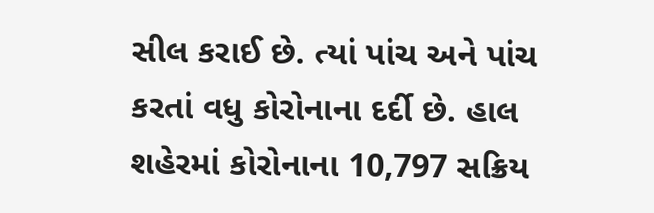સીલ કરાઈ છે. ત્યાં પાંચ અને પાંચ કરતાં વધુ કોરોનાના દર્દી છે. હાલ શહેરમાં કોરોનાના 10,797 સક્રિય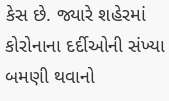કેસ છે. જ્યારે શહેરમાં કોરોનાના દર્દીઓની સંખ્યા બમણી થવાનો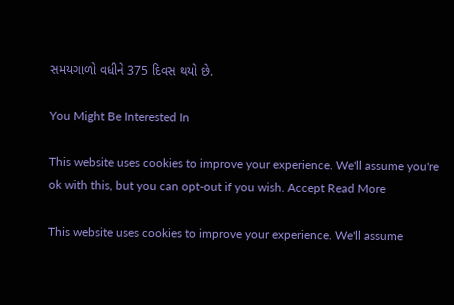સમયગાળો વધીને 375 દિવસ થયો છે.

You Might Be Interested In

This website uses cookies to improve your experience. We'll assume you're ok with this, but you can opt-out if you wish. Accept Read More

This website uses cookies to improve your experience. We'll assume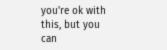you're ok with this, but you can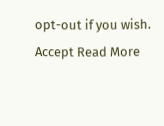opt-out if you wish. Accept Read More